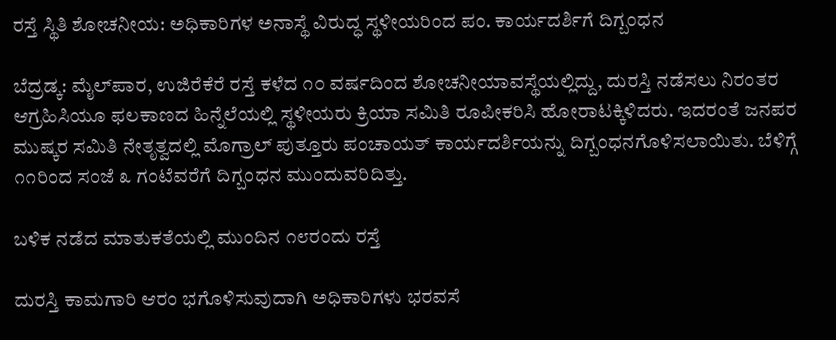ರಸ್ತೆ ಸ್ಥಿತಿ ಶೋಚನೀಯ: ಅಧಿಕಾರಿಗಳ ಅನಾಸ್ಥೆ ವಿರುದ್ಧ ಸ್ಥಳೀಯರಿಂದ ಪಂ. ಕಾರ್ಯದರ್ಶಿಗೆ ದಿಗ್ಬಂಧನ

ಬೆದ್ರಡ್ಕ: ಮೈಲ್‌ಪಾರ, ಉಜಿರೆಕೆರೆ ರಸ್ತೆ ಕಳೆದ ೧೦ ವರ್ಷದಿಂದ ಶೋಚನೀಯಾವಸ್ಥೆಯಲ್ಲಿದ್ದು, ದುರಸ್ತಿ ನಡೆಸಲು ನಿರಂತರ ಆಗ್ರಹಿಸಿಯೂ ಫಲಕಾಣದ ಹಿನ್ನೆಲೆಯಲ್ಲಿ ಸ್ಥಳೀಯರು ಕ್ರಿಯಾ ಸಮಿತಿ ರೂಪೀಕರಿಸಿ ಹೋರಾಟಕ್ಕಿಳಿದರು. ಇದರಂತೆ ಜನಪರ ಮುಷ್ಕರ ಸಮಿತಿ ನೇತೃತ್ವದಲ್ಲಿ ಮೊಗ್ರಾಲ್ ಪುತ್ತೂರು ಪಂಚಾಯತ್ ಕಾರ್ಯದರ್ಶಿಯನ್ನು ದಿಗ್ಬಂಧನಗೊಳಿಸಲಾಯಿತು. ಬೆಳಿಗ್ಗೆ ೧೧ರಿಂದ ಸಂಜೆ ೩ ಗಂಟೆವರೆಗೆ ದಿಗ್ಬಂಧನ ಮುಂದುವರಿದಿತ್ತು.

ಬಳಿಕ ನಡೆದ ಮಾತುಕತೆಯಲ್ಲಿ ಮುಂದಿನ ೧೮ರಂದು ರಸ್ತೆ

ದುರಸ್ತಿ ಕಾಮಗಾರಿ ಆರಂ ಭಗೊಳಿಸುವುದಾಗಿ ಅಧಿಕಾರಿಗಳು ಭರವಸೆ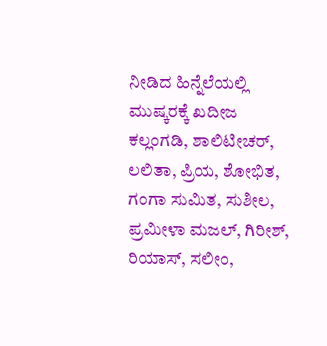ನೀಡಿದ ಹಿನ್ನೆಲೆಯಲ್ಲಿ ಮುಷ್ಕರಕ್ಕೆ ಖದೀಜ ಕಲ್ಲಂಗಡಿ, ಶಾಲಿಟೀಚರ್, ಲಲಿತಾ, ಪ್ರಿಯ, ಶೋಭಿತ, ಗಂಗಾ ಸುಮಿತ, ಸುಶೀಲ, ಪ್ರಮೀಳಾ ಮಜಲ್, ಗಿರೀಶ್, ರಿಯಾಸ್, ಸಲೀಂ,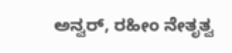ಅನ್ವರ್, ರಹೀಂ ನೇತೃತ್ವ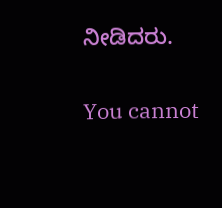ನೀಡಿದರು.

You cannot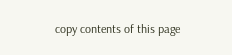copy contents of this page